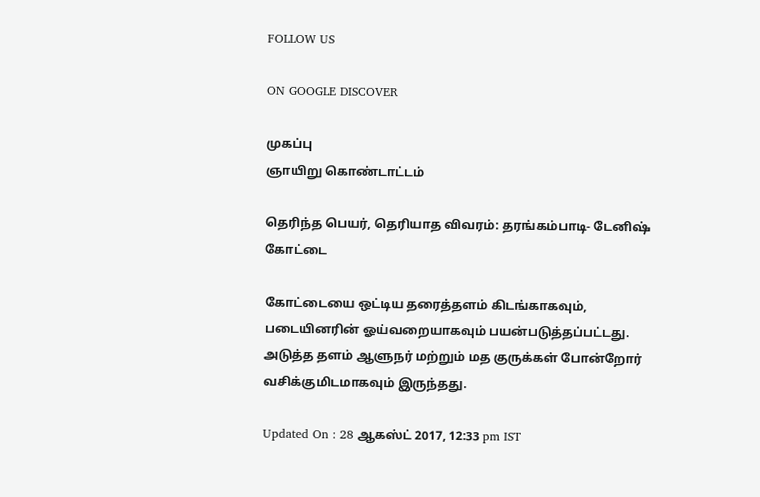FOLLOW US

ON GOOGLE DISCOVER

முகப்பு
ஞாயிறு கொண்டாட்டம்

தெரிந்த பெயர், தெரியாத விவரம்: தரங்கம்பாடி- டேனிஷ் கோட்டை

கோட்டையை ஒட்டிய தரைத்தளம் கிடங்காகவும், படையினரின் ஓய்வறையாகவும் பயன்படுத்தப்பட்டது. அடுத்த தளம் ஆளுநர் மற்றும் மத குருக்கள் போன்றோர் வசிக்குமிடமாகவும் இருந்தது.

Updated On : 28 ஆகஸ்ட் 2017, 12:33 pm IST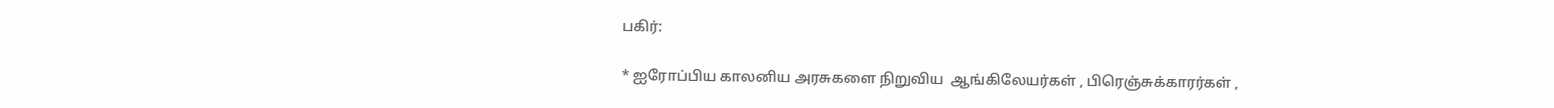பகிர்:

* ஐரோப்பிய காலனிய அரசுகளை நிறுவிய  ஆங்கிலேயர்கள் , பிரெஞ்சுக்காரர்கள் ,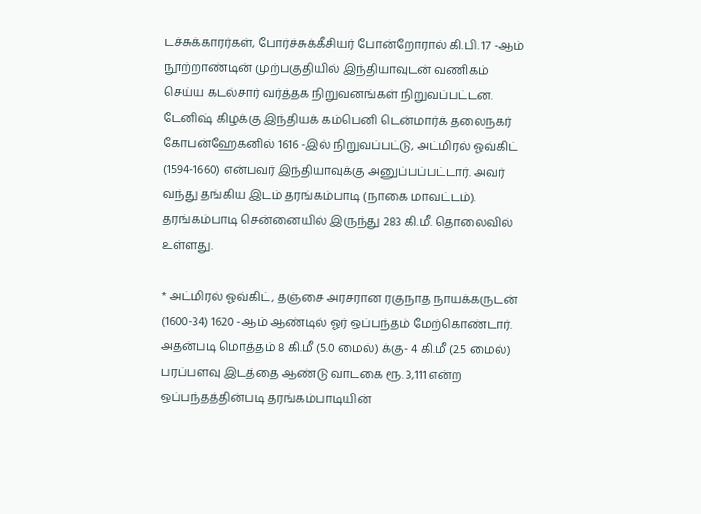டச்சுக்காரர்கள், போர்ச்சுக்கீசியர் போன்றோரால் கி.பி. 17 -ஆம் நூற்றாண்டின் முற்பகுதியில் இந்தியாவுடன் வணிகம் செய்ய கடல்சார் வர்த்தக நிறுவனங்கள் நிறுவப்பட்டன. டேனிஷ் கிழக்கு இந்தியக் கம்பெனி டென்மார்க் தலைநகர் கோபன்ஹேகனில் 1616 -இல் நிறுவப்பட்டு, அட்மிரல் ஓவ்கிட் (1594-1660) என்பவர் இந்தியாவுக்கு அனுப்பப்பட்டார். அவர் வந்து தங்கிய இடம் தரங்கம்பாடி (நாகை மாவட்டம்).  தரங்கம்பாடி சென்னையில் இருந்து 283 கி.மீ. தொலைவில் உள்ளது.

* அட்மிரல் ஓவ்கிட், தஞ்சை அரசரான ரகுநாத நாயக்கருடன் (1600-34) 1620 -ஆம் ஆண்டில் ஓர் ஒப்பந்தம் மேற்கொண்டார். அதன்படி மொத்தம் 8 கி.மீ (5.0 மைல்) க்கு- 4 கி.மீ (2.5 மைல்) பரப்பளவு இடத்தை ஆண்டு வாடகை ரூ. 3,111 என்ற ஒப்பந்தத்தின்படி தரங்கம்பாடியின்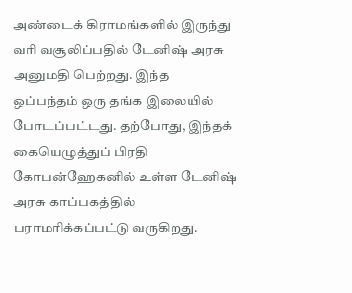அண்டைக் கிராமங்களில் இருந்து வரி வசூலிப்பதில் டேனிஷ் அரசு அனுமதி பெற்றது. இந்த ஒப்பந்தம் ஒரு தங்க இலையில் போடப்பட்டது. தற்போது, இந்தக் கையெழுத்துப் பிரதி கோபன்ஹேகனில் உள்ள டேனிஷ் அரசு காப்பகத்தில் பராமரிக்கப்பட்டு வருகிறது.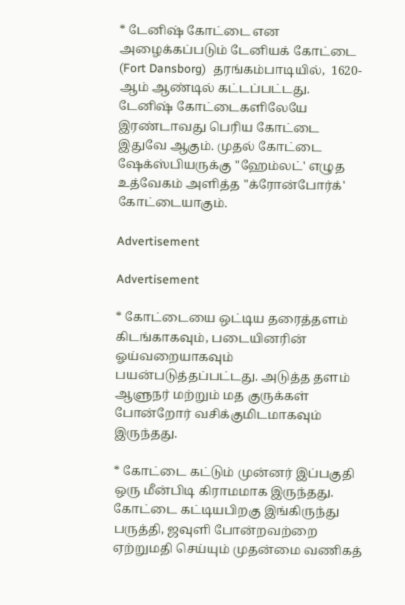* டேனிஷ் கோட்டை என அழைக்கப்படும் டேனியக் கோட்டை (Fort Dansborg)  தரங்கம்பாடியில்,  1620-ஆம் ஆண்டில் கட்டப்பட்டது.  டேனிஷ் கோட்டைகளிலேயே இரண்டாவது பெரிய கோட்டை இதுவே ஆகும். முதல் கோட்டை ஷேக்ஸ்பியருக்கு "ஹேம்லட்' எழுத உத்வேகம் அளித்த "க்ரோன்போர்க்' கோட்டையாகும்.

Advertisement

Advertisement

* கோட்டையை ஒட்டிய தரைத்தளம் கிடங்காகவும், படையினரின் ஓய்வறையாகவும் பயன்படுத்தப்பட்டது. அடுத்த தளம் ஆளுநர் மற்றும் மத குருக்கள் போன்றோர் வசிக்குமிடமாகவும் இருந்தது.

* கோட்டை கட்டும் முன்னர் இப்பகுதி ஒரு மீன்பிடி கிராமமாக இருந்தது. கோட்டை கட்டியபிறகு இங்கிருந்து பருத்தி, ஜவுளி போன்றவற்றை ஏற்றுமதி செய்யும் முதன்மை வணிகத்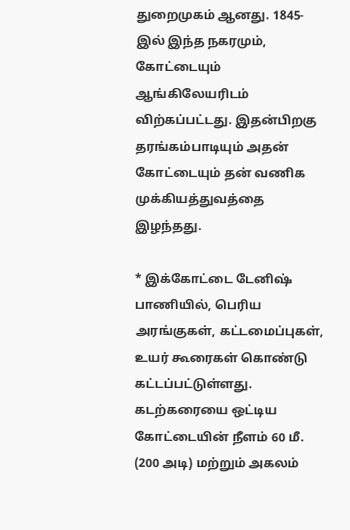துறைமுகம் ஆனது. 1845-இல் இந்த நகரமும், கோட்டையும் ஆங்கிலேயரிடம் விற்கப்பட்டது. இதன்பிறகு தரங்கம்பாடியும் அதன் கோட்டையும் தன் வணிக முக்கியத்துவத்தை இழந்தது.

* இக்கோட்டை டேனிஷ் பாணியில், பெரிய அரங்குகள், கட்டமைப்புகள், உயர் கூரைகள் கொண்டு கட்டப்பட்டுள்ளது. கடற்கரையை ஒட்டிய கோட்டையின் நீளம் 60 மீ. (200 அடி) மற்றும் அகலம்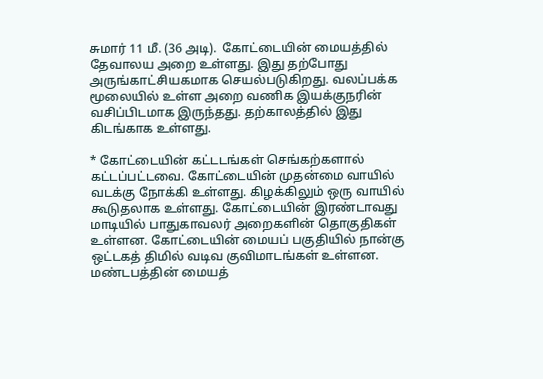சுமார் 11 மீ. (36 அடி).  கோட்டையின் மையத்தில் தேவாலய அறை உள்ளது. இது தற்போது அருங்காட்சியகமாக செயல்படுகிறது. வலப்பக்க மூலையில் உள்ள அறை வணிக இயக்குநரின் வசிப்பிடமாக இருந்தது. தற்காலத்தில் இது கிடங்காக உள்ளது.

* கோட்டையின் கட்டடங்கள் செங்கற்களால் கட்டப்பட்டவை. கோட்டையின் முதன்மை வாயில் வடக்கு நோக்கி உள்ளது. கிழக்கிலும் ஒரு வாயில் கூடுதலாக உள்ளது. கோட்டையின் இரண்டாவது மாடியில் பாதுகாவலர் அறைகளின் தொகுதிகள் உள்ளன. கோட்டையின் மையப் பகுதியில் நான்கு ஒட்டகத் திமில் வடிவ குவிமாடங்கள் உள்ளன. மண்டபத்தின் மையத்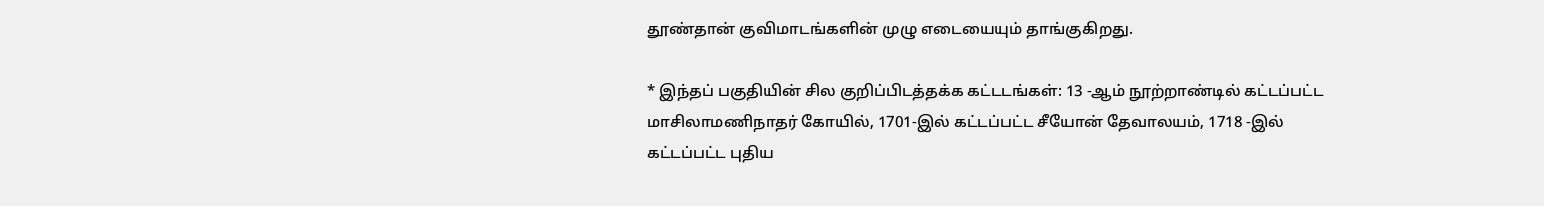தூண்தான் குவிமாடங்களின் முழு எடையையும் தாங்குகிறது.

* இந்தப் பகுதியின் சில குறிப்பிடத்தக்க கட்டடங்கள்: 13 -ஆம் நூற்றாண்டில் கட்டப்பட்ட மாசிலாமணிநாதர் கோயில், 1701-இல் கட்டப்பட்ட சீயோன் தேவாலயம், 1718 -இல் கட்டப்பட்ட புதிய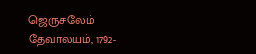ஜெருசலேம் தேவாலயம், 1792-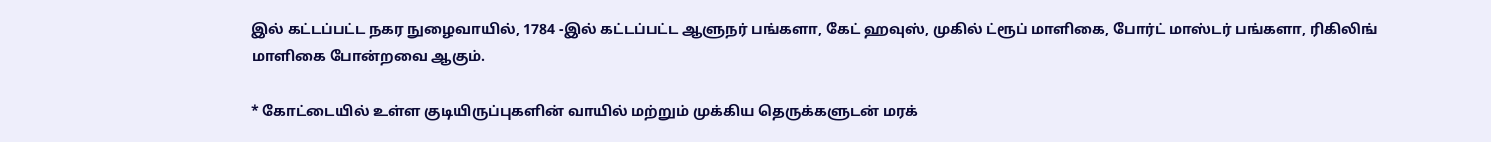இல் கட்டப்பட்ட நகர நுழைவாயில், 1784 -இல் கட்டப்பட்ட ஆளுநர் பங்களா, கேட் ஹவுஸ், முகில் ட்ரூப் மாளிகை, போர்ட் மாஸ்டர் பங்களா, ரிகிலிங் மாளிகை போன்றவை ஆகும்.

* கோட்டையில் உள்ள குடியிருப்புகளின் வாயில் மற்றும் முக்கிய தெருக்களுடன் மரக்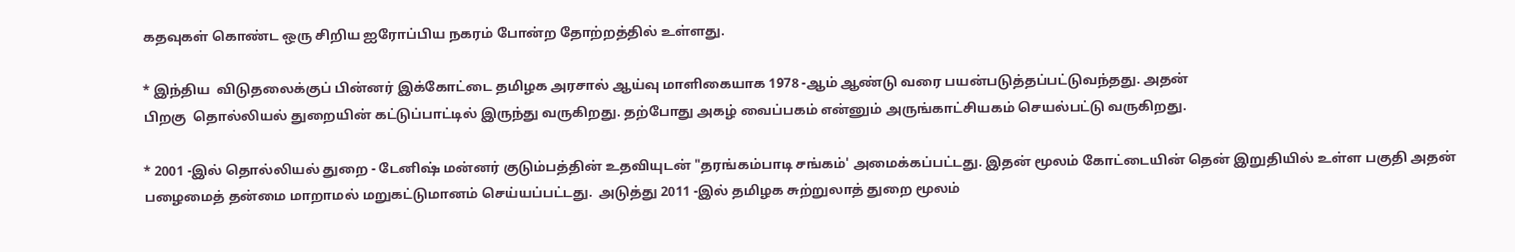கதவுகள் கொண்ட ஒரு சிறிய ஐரோப்பிய நகரம் போன்ற தோற்றத்தில் உள்ளது.

* இந்திய  விடுதலைக்குப் பின்னர் இக்கோட்டை தமிழக அரசால் ஆய்வு மாளிகையாக 1978 -ஆம் ஆண்டு வரை பயன்படுத்தப்பட்டுவந்தது. அதன்
பிறகு  தொல்லியல் துறையின் கட்டுப்பாட்டில் இருந்து வருகிறது. தற்போது அகழ் வைப்பகம் என்னும் அருங்காட்சியகம் செயல்பட்டு வருகிறது.

* 2001 -இல் தொல்லியல் துறை - டேனிஷ் மன்னர் குடும்பத்தின் உதவியுடன் "தரங்கம்பாடி சங்கம்' அமைக்கப்பட்டது. இதன் மூலம் கோட்டையின் தென் இறுதியில் உள்ள பகுதி அதன் பழைமைத் தன்மை மாறாமல் மறுகட்டுமானம் செய்யப்பட்டது.  அடுத்து 2011 -இல் தமிழக சுற்றுலாத் துறை மூலம்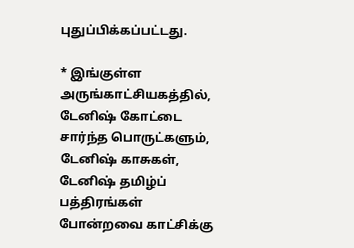புதுப்பிக்கப்பட்டது.

* இங்குள்ள அருங்காட்சியகத்தில், டேனிஷ் கோட்டை சார்ந்த பொருட்களும், டேனிஷ் காசுகள், டேனிஷ் தமிழ்ப் பத்திரங்கள் போன்றவை காட்சிக்கு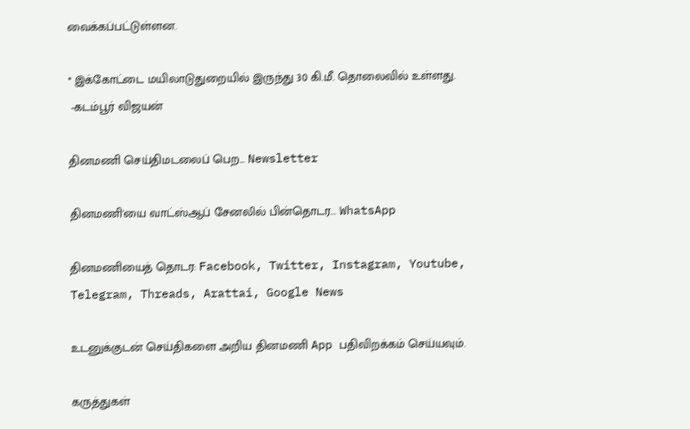வைக்கப்பட்டுள்ளன.

* இக்கோட்டை மயிலாடுதுறையில் இருந்து 30 கி.மீ. தொலைவில் உள்ளது.
 -கடம்பூர் விஜயன்

தினமணி செய்திமடலைப் பெற... Newsletter

தினமணி'யை வாட்ஸ்ஆப் சேனலில் பின்தொடர... WhatsApp

தினமணியைத் தொடர: Facebook, Twitter, Instagram, Youtube, Telegram, Threads, Arattai, Google News

உடனுக்குடன் செய்திகளை அறிய தினமணி App பதிவிறக்கம் செய்யவும்.

கருத்துகள்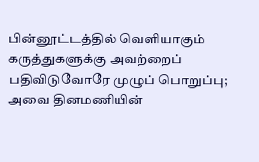பின்னூட்டத்தில் வெளியாகும் கருத்துகளுக்கு அவற்றைப் பதிவிடுவோரே முழுப் பொறுப்பு; அவை தினமணியின்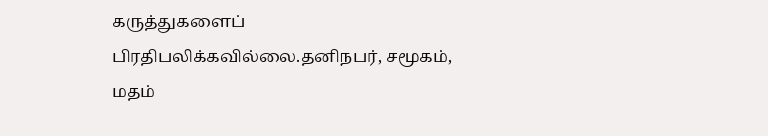கருத்துகளைப் பிரதிபலிக்கவில்லை.தனிநபர், சமூகம், மதம்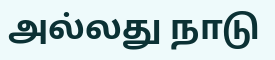அல்லது நாடு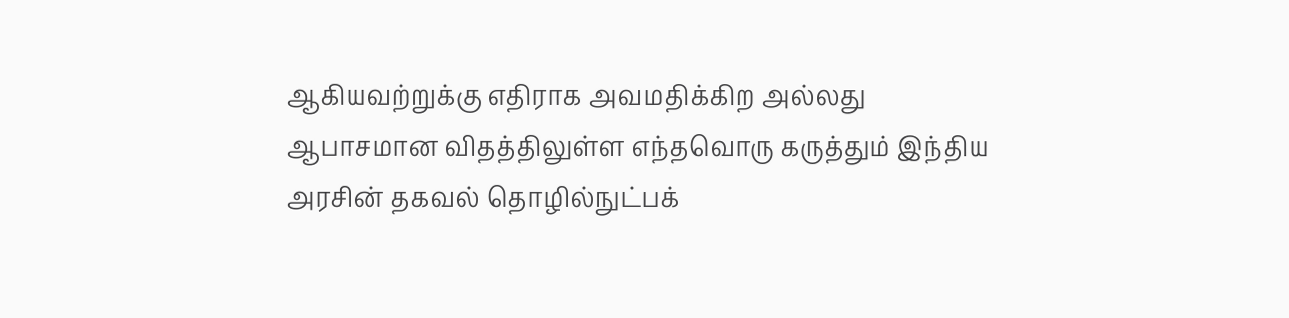ஆகியவற்றுக்கு எதிராக அவமதிக்கிற அல்லது ஆபாசமான விதத்திலுள்ள எந்தவொரு கருத்தும் இந்திய அரசின் தகவல் தொழில்நுட்பக்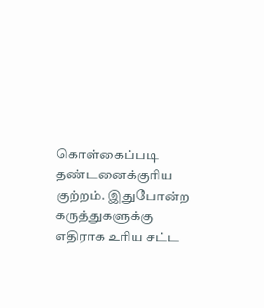கொள்கைப்படி தண்டனைக்குரிய குற்றம். இதுபோன்ற கருத்துகளுக்கு எதிராக உரிய சட்ட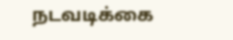நடவடிக்கை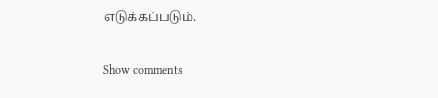எடுக்கப்படும்.

Show comments